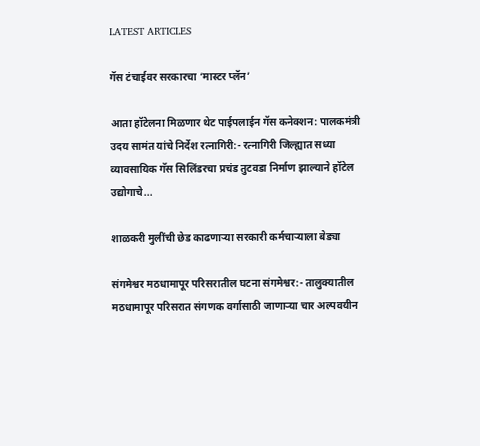LATEST ARTICLES

गॅस टंचाईवर सरकारचा ‘मास्टर प्लॅन’

आता हॉटेलना मिळणार थेट पाईपलाईन गॅस कनेक्शन: पालकमंत्री उदय सामंत यांचे निर्देश रत्नागिरी:- रत्नागिरी जिल्ह्यात सध्या व्यावसायिक गॅस सिलिंडरचा प्रचंड तुटवडा निर्माण झाल्याने हॉटेल उद्योगाचे...

शाळकरी मुलींची छेड काढणार्‍या सरकारी कर्मचाऱ्याला बेड्या

संगमेश्वर मठधामापूर परिसरातील घटना संगमेश्वर:- तालुक्यातील मठधामापूर परिसरात संगणक वर्गासाठी जाणाऱ्या चार अल्पवयीन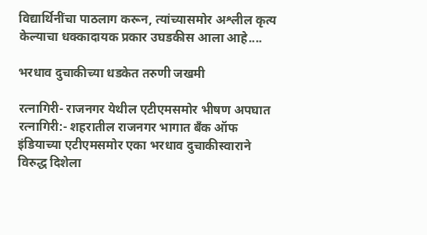विद्यार्थिनींचा पाठलाग करून, त्यांच्यासमोर अश्लील कृत्य केल्याचा धक्कादायक प्रकार उघडकीस आला आहे....

भरधाव दुचाकीच्या धडकेत तरुणी जखमी

रत्नागिरी- राजनगर येथील एटीएमसमोर भीषण अपघात रत्नागिरी:- शहरातील राजनगर भागात बँक ऑफ इंडियाच्या एटीएमसमोर एका भरधाव दुचाकीस्वाराने विरुद्ध दिशेला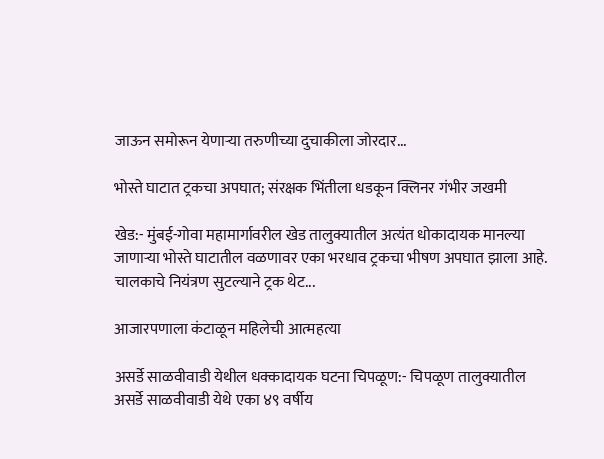जाऊन समोरून येणाऱ्या तरुणीच्या दुचाकीला जोरदार...

भोस्ते घाटात ट्रकचा अपघात; संरक्षक भिंतीला धडकून क्लिनर गंभीर जखमी

खेड:- मुंबई-गोवा महामार्गावरील खेड तालुक्यातील अत्यंत धोकादायक मानल्या जाणाऱ्या भोस्ते घाटातील वळणावर एका भरधाव ट्रकचा भीषण अपघात झाला आहे. चालकाचे नियंत्रण सुटल्याने ट्रक थेट...

आजारपणाला कंटाळून महिलेची आत्महत्या

असर्डे साळवीवाडी येथील धक्कादायक घटना चिपळूण:- चिपळूण तालुक्यातील असर्डे साळवीवाडी येथे एका ४९ वर्षीय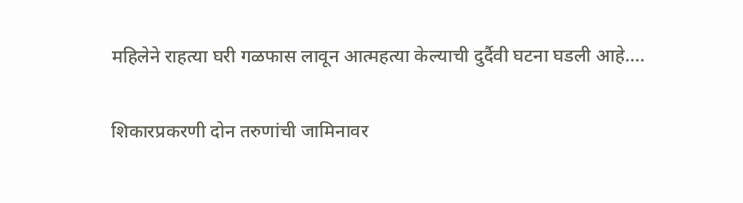महिलेने राहत्या घरी गळफास लावून आत्महत्या केल्याची दुर्दैवी घटना घडली आहे....

शिकारप्रकरणी दोन तरुणांची जामिनावर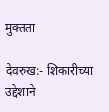मुक्तता

देवरुख:- शिकारीच्या उद्देशाने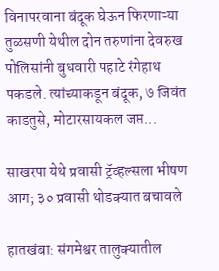विनापरवाना बंदूक घेऊन फिरणाऱ्या तुळसणी येथील दोन तरुणांना देवरुख पोलिसांनी बुधवारी पहाटे रंगेहाथ पकडले. त्यांच्याकडून बंदूक, ७ जिवंत काडतुसे, मोटारसायकल जप्त...

साखरपा येथे प्रवासी ट्रॅव्हल्सला भीषण आग; ३० प्रवासी थोडक्यात बचावले

हातखंबा: संगमेश्वर तालुक्यातील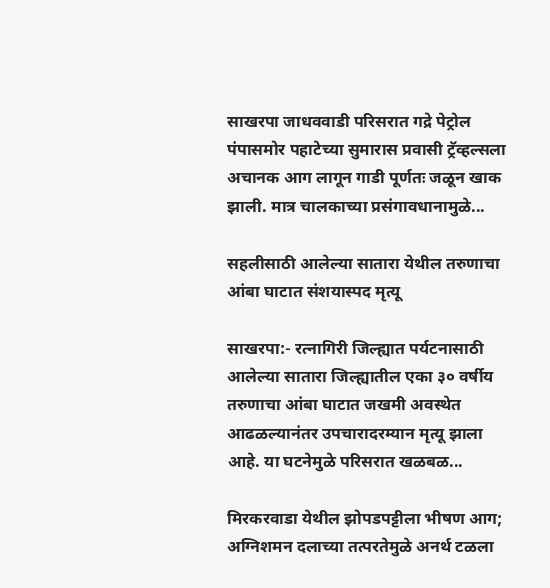साखरपा जाधववाडी परिसरात गद्रे पेट्रोल पंपासमोर पहाटेच्या सुमारास प्रवासी ट्रॅव्हल्सला अचानक आग लागून गाडी पूर्णतः जळून खाक झाली. मात्र चालकाच्या प्रसंगावधानामुळे...

सहलीसाठी आलेल्या सातारा येथील तरुणाचा आंबा घाटात संशयास्पद मृत्यू

साखरपा:- रत्नागिरी जिल्ह्यात पर्यटनासाठी आलेल्या सातारा जिल्ह्यातील एका ३० वर्षीय तरुणाचा आंबा घाटात जखमी अवस्थेत आढळल्यानंतर उपचारादरम्यान मृत्यू झाला आहे. या घटनेमुळे परिसरात खळबळ...

मिरकरवाडा येथील झोपडपट्टीला भीषण आग; अग्निशमन दलाच्या तत्परतेमुळे अनर्थ टळला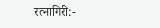रत्नागिरी:-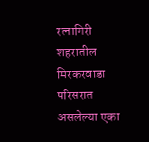रत्नागिरी शहरातील मिरकरवाडा परिसरात असलेल्या एका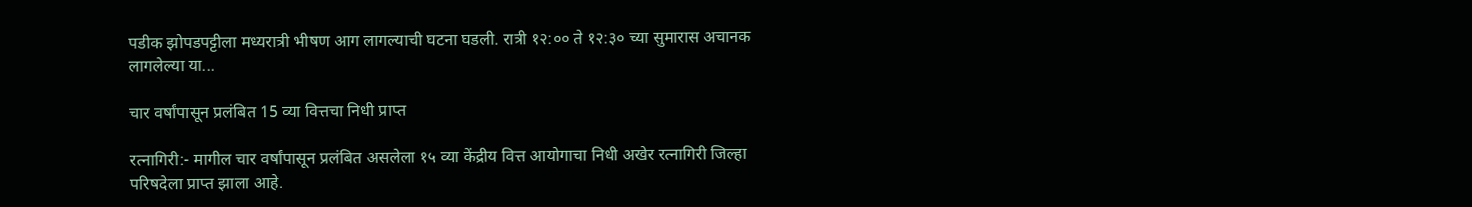पडीक झोपडपट्टीला मध्यरात्री भीषण आग लागल्याची घटना घडली. रात्री १२:०० ते १२:३० च्या सुमारास अचानक लागलेल्या या...

चार वर्षांपासून प्रलंबित 15 व्या वित्तचा निधी प्राप्त

रत्नागिरी:- मागील चार वर्षांपासून प्रलंबित असलेला १५ व्या केंद्रीय वित्त आयोगाचा निधी अखेर रत्नागिरी जिल्हा परिषदेला प्राप्त झाला आहे.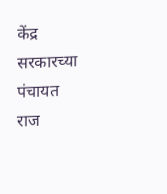केंद्र सरकारच्या पंचायत राज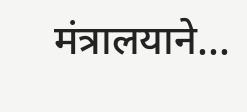मंत्रालयाने...